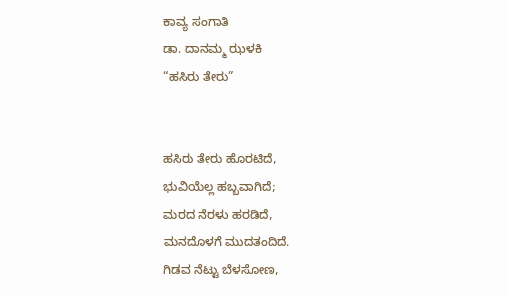ಕಾವ್ಯ ಸಂಗಾತಿ
ಡಾ. ದಾನಮ್ಮ ಝಳಕಿ
“ಹಸಿರು ತೇರು”


ಹಸಿರು ತೇರು ಹೊರಟಿದೆ,
ಭುವಿಯೆಲ್ಲ ಹಬ್ಬವಾಗಿದೆ;
ಮರದ ನೆರಳು ಹರಡಿದೆ,
ಮನದೊಳಗೆ ಮುದತಂದಿದೆ.
ಗಿಡವ ನೆಟ್ಟು ಬೆಳಸೋಣ,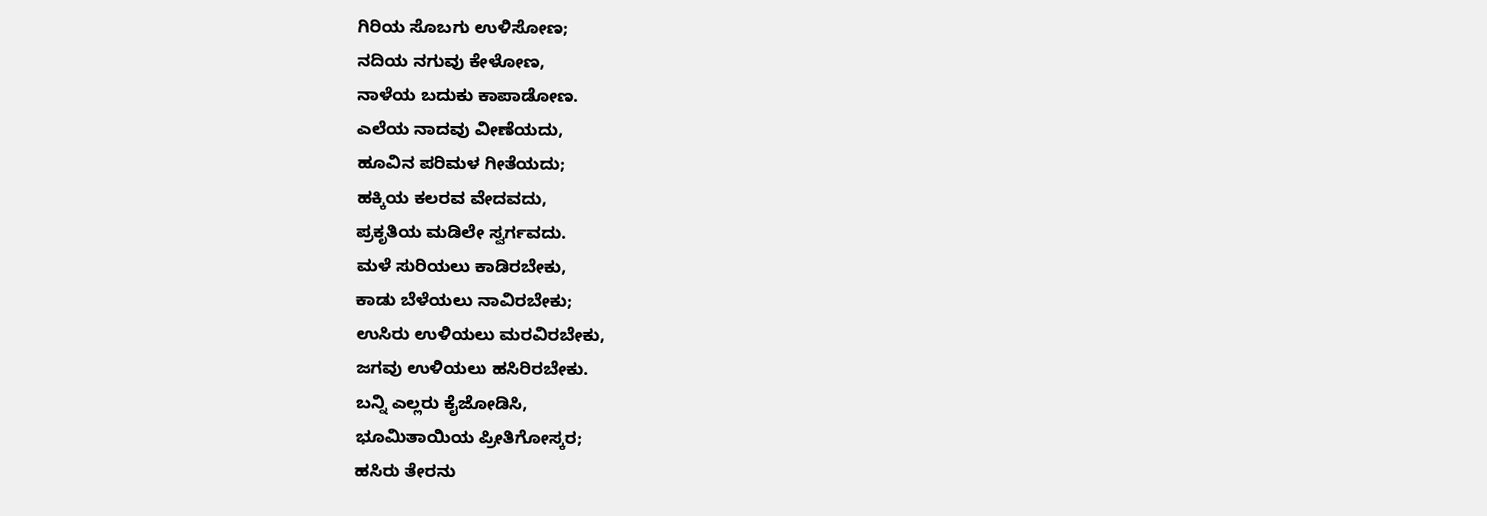ಗಿರಿಯ ಸೊಬಗು ಉಳಿಸೋಣ;
ನದಿಯ ನಗುವು ಕೇಳೋಣ,
ನಾಳೆಯ ಬದುಕು ಕಾಪಾಡೋಣ.
ಎಲೆಯ ನಾದವು ವೀಣೆಯದು,
ಹೂವಿನ ಪರಿಮಳ ಗೀತೆಯದು;
ಹಕ್ಕಿಯ ಕಲರವ ವೇದವದು,
ಪ್ರಕೃತಿಯ ಮಡಿಲೇ ಸ್ವರ್ಗವದು.
ಮಳೆ ಸುರಿಯಲು ಕಾಡಿರಬೇಕು,
ಕಾಡು ಬೆಳೆಯಲು ನಾವಿರಬೇಕು;
ಉಸಿರು ಉಳಿಯಲು ಮರವಿರಬೇಕು,
ಜಗವು ಉಳಿಯಲು ಹಸಿರಿರಬೇಕು.
ಬನ್ನಿ ಎಲ್ಲರು ಕೈಜೋಡಿಸಿ,
ಭೂಮಿತಾಯಿಯ ಪ್ರೀತಿಗೋಸ್ಕರ;
ಹಸಿರು ತೇರನು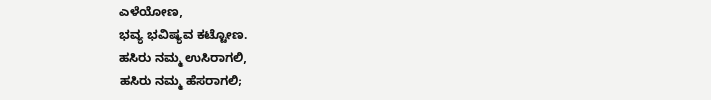ಎಳೆಯೋಣ,
ಭವ್ಯ ಭವಿಷ್ಯವ ಕಟ್ಟೋಣ.
ಹಸಿರು ನಮ್ಮ ಉಸಿರಾಗಲಿ,
ಹಸಿರು ನಮ್ಮ ಹೆಸರಾಗಲಿ;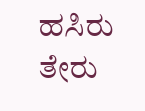ಹಸಿರು ತೇರು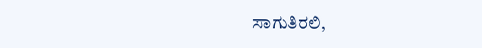ಸಾಗುತಿರಲಿ,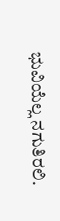ಭುವಿಯೆಲ್ಲ ನಗುತಿರಲಿ.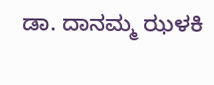ಡಾ. ದಾನಮ್ಮ ಝಳಕಿ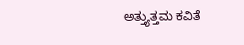ಅತ್ತ್ಯುತ್ತಮ ಕವಿತೆ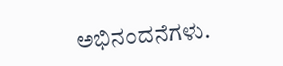ಅಭಿನಂದನೆಗಳು.